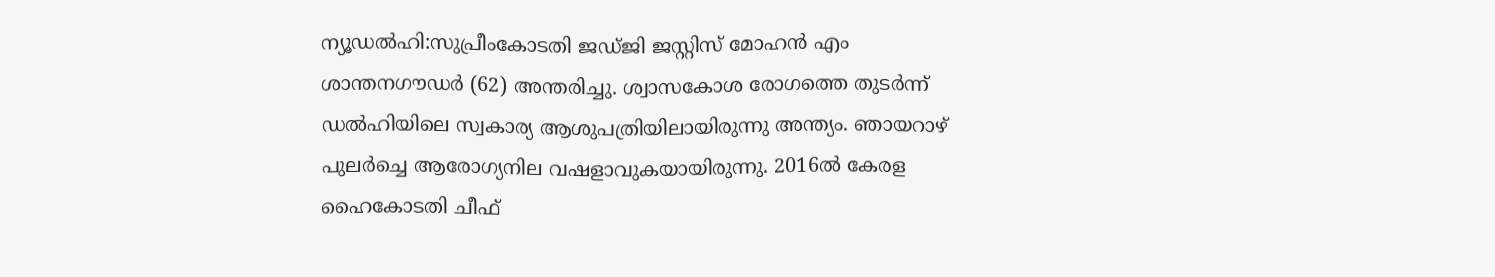ന്യൂഡൽഹി:സുപ്രീംകോടതി ജഡ്ജി ജസ്റ്റിസ് മോഹൻ എം ശാന്തനഗൗഡർ (62) അന്തരിച്ചു. ശ്വാസകോശ രോഗത്തെ തുടർന്ന് ഡൽഹിയിലെ സ്വകാര്യ ആശുപത്രിയിലായിരുന്നു അന്ത്യം. ഞായറാഴ് പുലർച്ചെ ആരോഗ്യനില വഷളാവുകയായിരുന്നു. 2016ൽ കേരള ഹൈകോടതി ചീഫ്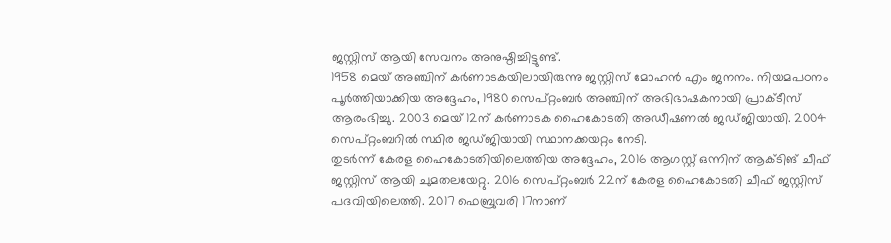ജസ്റ്റിസ് ആയി സേവനം അനുഷ്ഠിച്ചിട്ടുണ്ട്.
1958 മെയ് അഞ്ചിന് കർണാടകയിലായിരുന്നു ജസ്റ്റിസ് മോഹൻ എം ജനനം. നിയമപഠനം പൂർത്തിയാക്കിയ അദ്ദേഹം, 1980 സെപ്റ്റംബർ അഞ്ചിന് അഭിഭാഷകനായി പ്രാക്ടീസ് ആരംഭിച്ചു. 2003 മെയ് 12ന് കർണാടക ഹൈകോടതി അഡീഷണൽ ജഡ്ജിയായി. 2004 സെപ്റ്റംബറിൽ സ്ഥിര ജഡ്ജിയായി സ്ഥാനക്കയറ്റം നേടി.
തുടർന്ന് കേരള ഹൈകോടതിയിലെത്തിയ അദ്ദേഹം, 2016 ആഗസ്റ്റ് ഒന്നിന് ആക്ടിങ് ചീഫ് ജസ്റ്റിസ് ആയി ചുമതലയേറ്റു. 2016 സെപ്റ്റംബർ 22ന് കേരള ഹൈകോടതി ചീഫ് ജസ്റ്റിസ് പദവിയിലെത്തി. 2017 ഫെബ്രുവരി 17നാണ്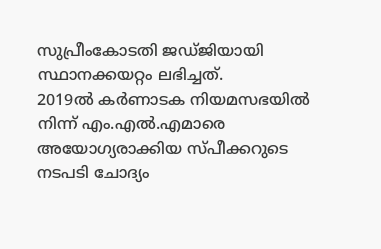സുപ്രീംകോടതി ജഡ്ജിയായി സ്ഥാനക്കയറ്റം ലഭിച്ചത്.
2019ൽ കർണാടക നിയമസഭയിൽ നിന്ന് എം.എൽ.എമാരെ അയോഗ്യരാക്കി‍‍യ സ്പീക്കറുടെ നടപടി ചോദ്യം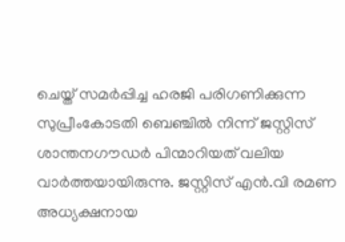ചെയ്ത് സമർപ്പിച്ച ഹരജി പരിഗണിക്കുന്ന സുപ്രീംകോടതി ബെഞ്ചിൽ നിന്ന് ജസ്റ്റിസ് ശാന്തനഗൗഡർ പിന്മാറി‍യത് വലിയ വാർത്തയാ‍യിരുന്നു. ജസ്റ്റിസ് എൻ.വി രമണ അധ്യക്ഷനായ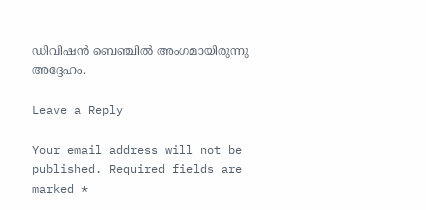ഡിവിഷൻ ബെഞ്ചിൽ അംഗമായിരുന്നു അദ്ദേഹം.

Leave a Reply

Your email address will not be published. Required fields are marked *